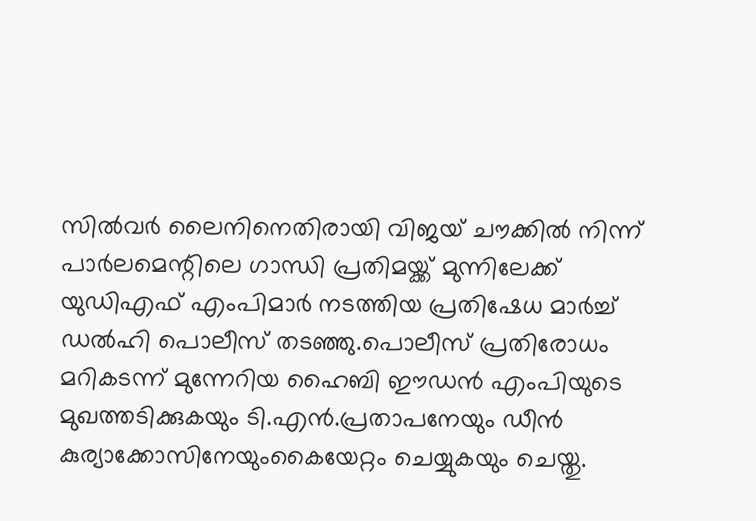സിൽവർ ലൈനിനെതിരായി വിജയ് ചൗക്കില്‍ നിന്ന് പാര്‍ലമെന്റിലെ ഗാന്ധി പ്രതിമയ്ക്ക് മുന്നിലേക്ക് യുഡിഎഫ് എംപിമാർ നടത്തിയ പ്രതിഷേധ മാർച്ച് ഡല്‍ഹി പൊലീസ് തടഞ്ഞു.പൊലീസ് പ്രതിരോധം മറികടന്ന് മുന്നേറിയ ഹൈബി ഈഡന്‍ എംപിയുടെ മുഖത്തടിക്കുകയും ടി.എന്‍.പ്രതാപനേയും ഡീന്‍ കുര്യാക്കോസിനേയുംകൈയേറ്റം ചെയ്യുകയും ചെയ്തു.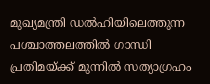മുഖ്യമന്ത്രി ഡല്‍ഹിയിലെത്തുന്ന പശ്ചാത്തലത്തില്‍ ഗാന്ധി പ്രതിമയ്ക്ക് മുന്നില്‍ സത്യാഗ്രഹം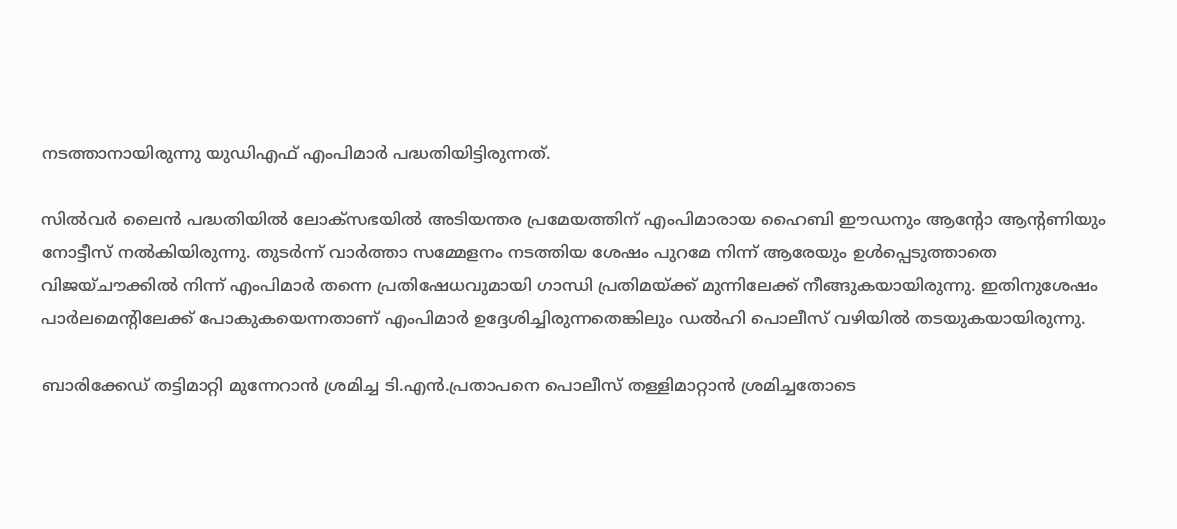നടത്താനായിരുന്നു യുഡിഎഫ് എംപിമാര്‍ പദ്ധതിയിട്ടിരുന്നത്.

സില്‍വര്‍ ലൈന്‍ പദ്ധതിയില്‍ ലോക്‌സഭയില്‍ അടിയന്തര പ്രമേയത്തിന് എംപിമാരായ ഹൈബി ഈഡനും ആന്റോ ആന്റണിയും നോട്ടീസ് നല്‍കിയിരുന്നു. തുടര്‍ന്ന് വാര്‍ത്താ സമ്മേളനം നടത്തിയ ശേഷം പുറമേ നിന്ന് ആരേയും ഉള്‍പ്പെടുത്താതെ വിജയ്ചൗക്കില്‍ നിന്ന് എംപിമാര്‍ തന്നെ പ്രതിഷേധവുമായി ഗാന്ധി പ്രതിമയ്ക്ക് മുന്നിലേക്ക് നീങ്ങുകയായിരുന്നു. ഇതിനുശേഷം പാര്‍ലമെന്റിലേക്ക് പോകുകയെന്നതാണ് എംപിമാര്‍ ഉദ്ദേശിച്ചിരുന്നതെങ്കിലും ഡല്‍ഹി പൊലീസ് വഴിയില്‍ തടയുകയായിരുന്നു.

ബാരിക്കേഡ് തട്ടിമാറ്റി മുന്നേറാന്‍ ശ്രമിച്ച ടി.എന്‍.പ്രതാപനെ പൊലീസ് തള്ളിമാറ്റാന്‍ ശ്രമിച്ചതോടെ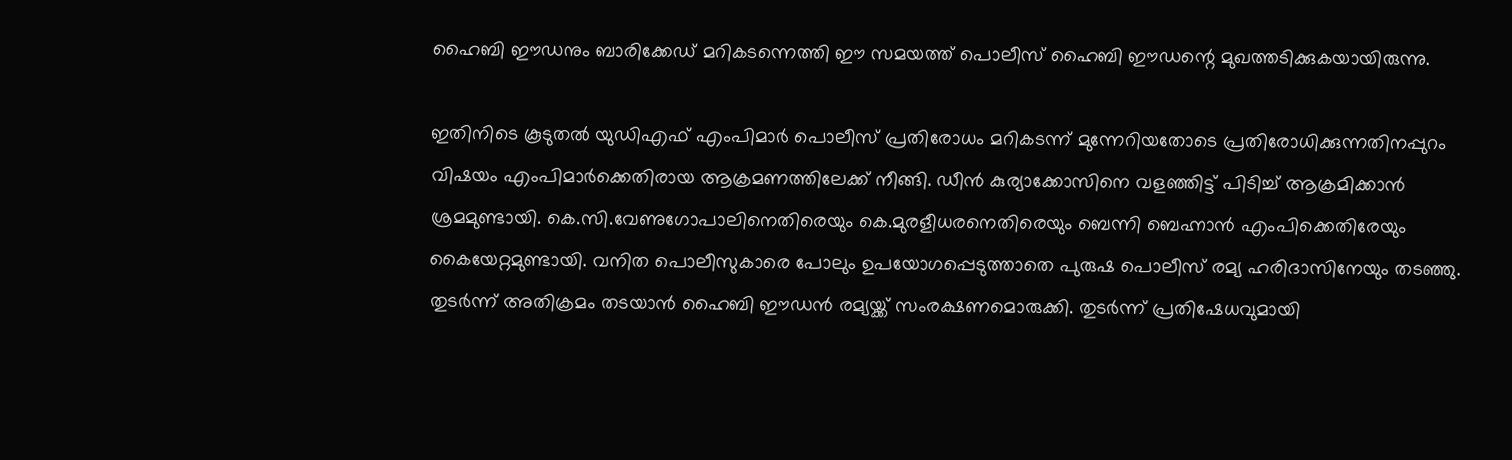ഹൈബി ഈഡനും ബാരിക്കേഡ് മറികടന്നെത്തി ഈ സമയത്ത് പൊലീസ് ഹൈബി ഈഡന്റെ മുഖത്തടിക്കുകയായിരുന്നു.

ഇതിനിടെ കൂടുതല്‍ യുഡിഎഫ് എംപിമാര്‍ പൊലീസ് പ്രതിരോധം മറികടന്ന് മുന്നേറിയതോടെ പ്രതിരോധിക്കുന്നതിനപ്പുറം വിഷയം എംപിമാര്‍ക്കെതിരായ ആക്രമണത്തിലേക്ക് നീങ്ങി. ഡീന്‍ കുര്യാക്കോസിനെ വളഞ്ഞിട്ട് പിടിച്ച് ആക്രമിക്കാന്‍ ശ്രമമുണ്ടായി. കെ.സി.വേണുഗോപാലിനെതിരെയും കെ.മുരളീധരനെതിരെയും ബെന്നി ബെഹ്നാന്‍ എംപിക്കെതിരേയും കൈയേറ്റമുണ്ടായി. വനിത പൊലീസുകാരെ പോലും ഉപയോഗപ്പെടുത്താതെ പുരുഷ പൊലീസ് രമ്യ ഹരിദാസിനേയും തടഞ്ഞു. തുടര്‍ന്ന് അതിക്രമം തടയാന്‍ ഹൈബി ഈഡന്‍ രമ്യയ്ക്ക് സംരക്ഷണമൊരുക്കി. തുടര്‍ന്ന് പ്രതിഷേധവുമായി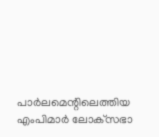പാര്‍ലമെന്റിലെത്തിയ എംപിമാര്‍ ലോക്‌സഭാ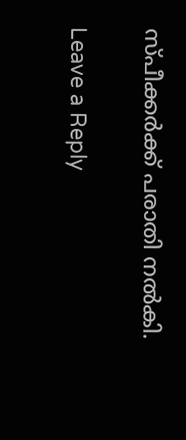സ്പീക്കര്‍ക്ക് പരാതി നല്‍കി.

Leave a Reply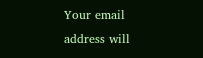Your email address will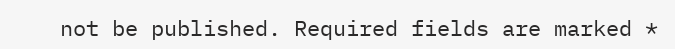not be published. Required fields are marked *